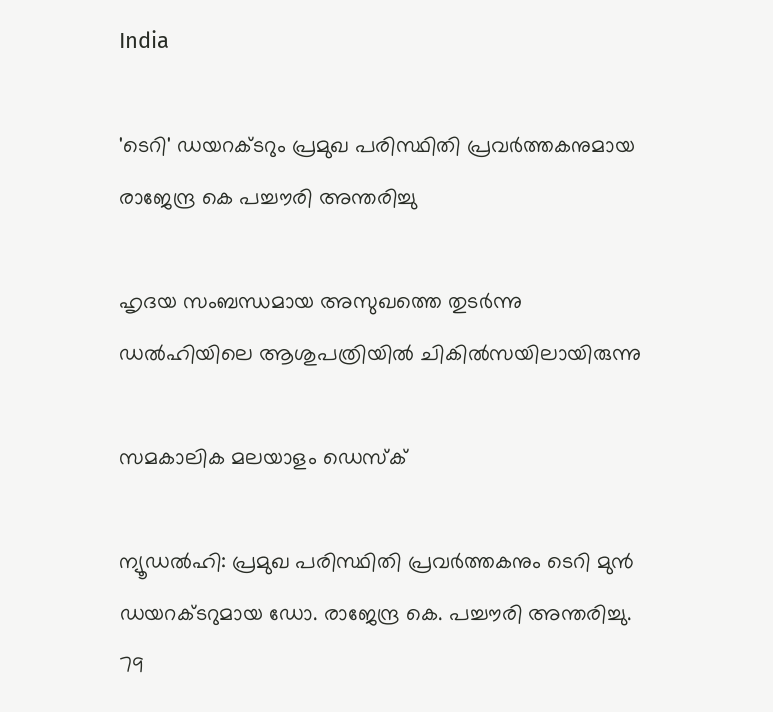India

'ടെറി' ഡയറക്ടറും പ്രമുഖ പരിസ്ഥിതി പ്രവര്‍ത്തകനുമായ രാജേന്ദ്ര കെ പച്ചൗരി അന്തരിച്ചു

ഹൃദയ സംബന്ധമായ അസുഖത്തെ തുടര്‍ന്നു ഡല്‍ഹിയിലെ ആശുപത്രിയില്‍ ചികില്‍സയിലായിരുന്നു

സമകാലിക മലയാളം ഡെസ്ക്

ന്യൂഡല്‍ഹി: പ്രമുഖ പരിസ്ഥിതി പ്രവര്‍ത്തകനും ടെറി മുന്‍ ഡയറക്ടറുമായ ഡോ. രാജേന്ദ്ര കെ. പച്ചൗരി അന്തരിച്ചു. 79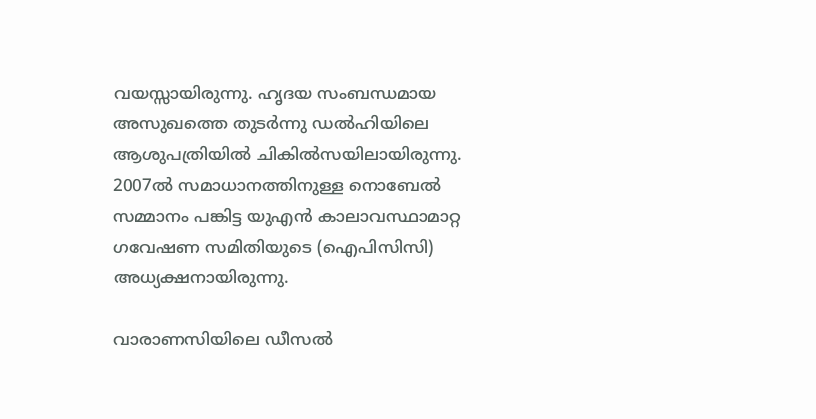വയസ്സായിരുന്നു. ഹൃദയ സംബന്ധമായ അസുഖത്തെ തുടര്‍ന്നു ഡല്‍ഹിയിലെ ആശുപത്രിയില്‍ ചികില്‍സയിലായിരുന്നു. 2007ല്‍ സമാധാനത്തിനുള്ള നൊബേല്‍ സമ്മാനം പങ്കിട്ട യുഎന്‍ കാലാവസ്ഥാമാറ്റ ഗവേഷണ സമിതിയുടെ (ഐപിസിസി) അധ്യക്ഷനായിരുന്നു.

വാരാണസിയിലെ ഡീസല്‍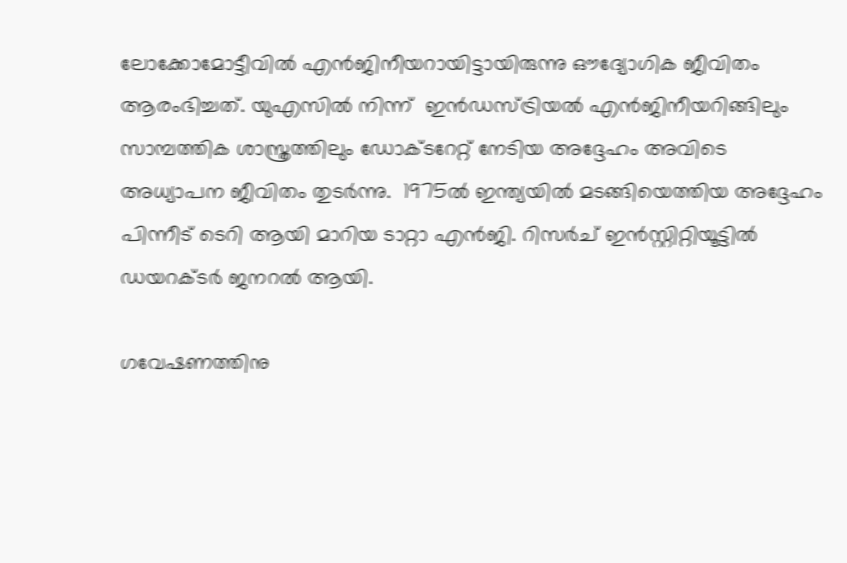ലോക്കോമോട്ടീവില്‍ എന്‍ജിനീയറായിട്ടായിരുന്നു ഔദ്യോഗിക ജീവിതം ആരംഭിച്ചത്. യുഎസില്‍ നിന്ന്  ഇന്‍ഡസ്ട്രിയല്‍ എന്‍ജിനീയറിങ്ങിലും സാമ്പത്തിക ശാസ്ത്രത്തിലും ഡോക്ടറേറ്റ് നേടിയ അദ്ദേഹം അവിടെ അധ്യാപന ജീവിതം തുടര്‍ന്നു.  1975ല്‍ ഇന്ത്യയില്‍ മടങ്ങിയെത്തിയ അദ്ദേഹം പിന്നീട് ടെറി ആയി മാറിയ ടാറ്റാ എന്‍ജി. റിസര്‍ച് ഇന്‍സ്റ്റിറ്റിയൂട്ടില്‍ ഡയറക്ടര്‍ ജനറല്‍ ആയി.

ഗവേഷണത്തിനു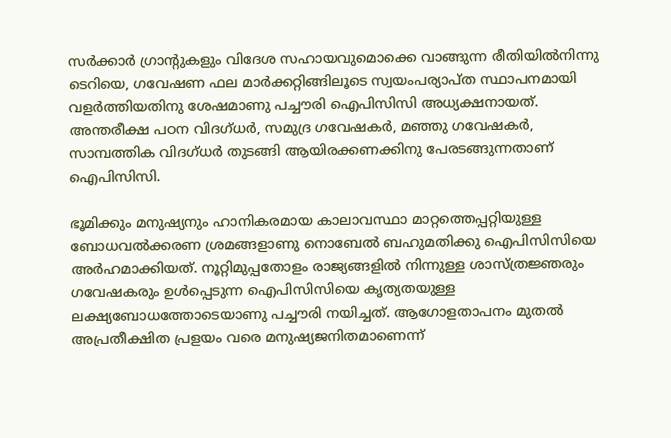സര്‍ക്കാര്‍ ഗ്രാന്റുകളും വിദേശ സഹായവുമൊക്കെ വാങ്ങുന്ന രീതിയില്‍നിന്നു ടെറിയെ, ഗവേഷണ ഫല മാര്‍ക്കറ്റിങ്ങിലൂടെ സ്വയംപര്യാപ്ത സ്ഥാപനമായി വളര്‍ത്തിയതിനു ശേഷമാണു പച്ചൗരി ഐപിസിസി അധ്യക്ഷനായത്. അന്തരീക്ഷ പഠന വിദഗ്ധര്‍, സമുദ്ര ഗവേഷകര്‍, മഞ്ഞു ഗവേഷകര്‍, സാമ്പത്തിക വിദഗ്ധര്‍ തുടങ്ങി ആയിരക്കണക്കിനു പേരടങ്ങുന്നതാണ് ഐപിസിസി.

ഭൂമിക്കും മനുഷ്യനും ഹാനികരമായ കാലാവസ്ഥാ മാറ്റത്തെപ്പറ്റിയുള്ള ബോധവല്‍ക്കരണ ശ്രമങ്ങളാണു നൊബേല്‍ ബഹുമതിക്കു ഐപിസിസിയെ അര്‍ഹമാക്കിയത്. നൂറ്റിമുപ്പതോളം രാജ്യങ്ങളില്‍ നിന്നുള്ള ശാസ്ത്രജ്ഞരും ഗവേഷകരും ഉള്‍പ്പെടുന്ന ഐപിസിസിയെ കൃത്യതയുള്ള ലക്ഷ്യബോധത്തോടെയാണു പച്ചൗരി നയിച്ചത്. ആഗോളതാപനം മുതല്‍ അപ്രതീക്ഷിത പ്രളയം വരെ മനുഷ്യജനിതമാണെന്ന്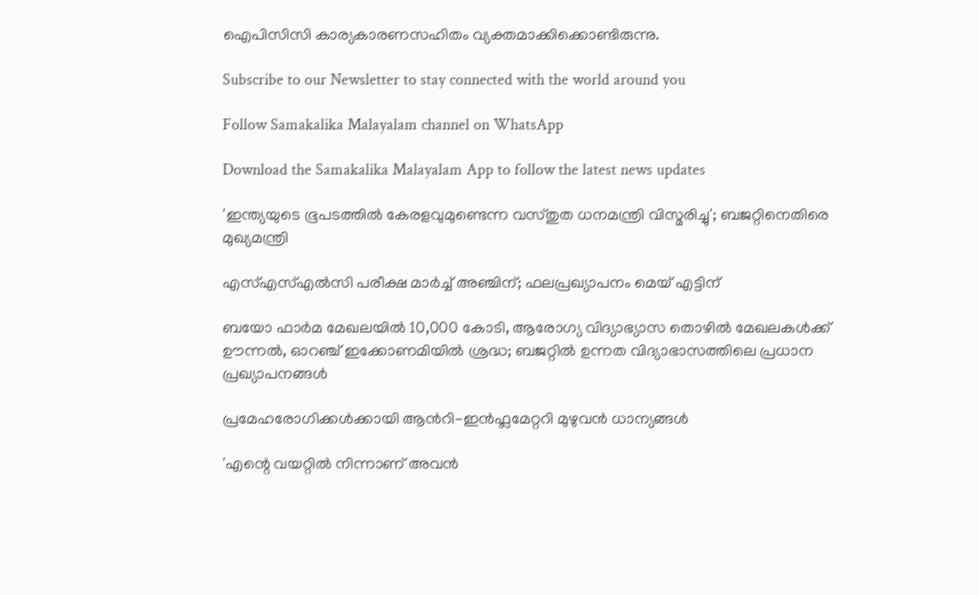ഐപിസിസി കാര്യകാരണസഹിതം വ്യക്തമാക്കിക്കൊണ്ടിരുന്നു.

Subscribe to our Newsletter to stay connected with the world around you

Follow Samakalika Malayalam channel on WhatsApp

Download the Samakalika Malayalam App to follow the latest news updates

'ഇന്ത്യയുടെ ഭൂപടത്തില്‍ കേരളവുമുണ്ടെന്ന വസ്തുത ധനമന്ത്രി വിസ്മരിച്ചു'; ബജറ്റിനെതിരെ മുഖ്യമന്ത്രി

എസ്എസ്എല്‍സി പരീക്ഷ മാര്‍ച്ച് അഞ്ചിന്; ഫലപ്രഖ്യാപനം മെയ് എട്ടിന്

ബയോ ഫാർമ മേഖലയിൽ 10,000 കോടി, ആരോഗ്യ വിദ്യാഭ്യാസ തൊഴിൽ മേഖലകൾക്ക് ഊന്നൽ, ഓറഞ്ച് ഇക്കോണമിയിൽ ശ്രദ്ധ; ബജറ്റിൽ ഉന്നത വിദ്യാഭാസത്തിലെ പ്രധാന പ്രഖ്യാപനങ്ങൾ

പ്രമേഹരോഗിക്കൾക്കായി ആന്‍റി-ഇൻഫ്ലമേറ്ററി മുഴുവൻ ധാന്യങ്ങൾ

'എന്റെ വയറ്റില്‍ നിന്നാണ് അവന്‍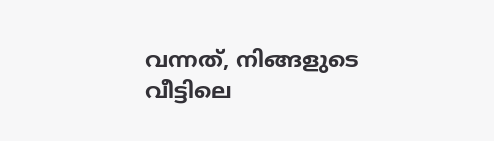വന്നത്, നിങ്ങളുടെ വീട്ടിലെ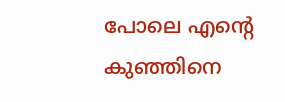പോലെ എന്റെ കുഞ്ഞിനെ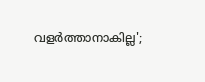വളര്‍ത്താനാകില്ല';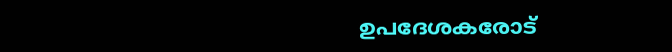ഉപദേശകരോട്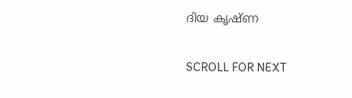ദിയ കൃഷ്ണ

SCROLL FOR NEXT